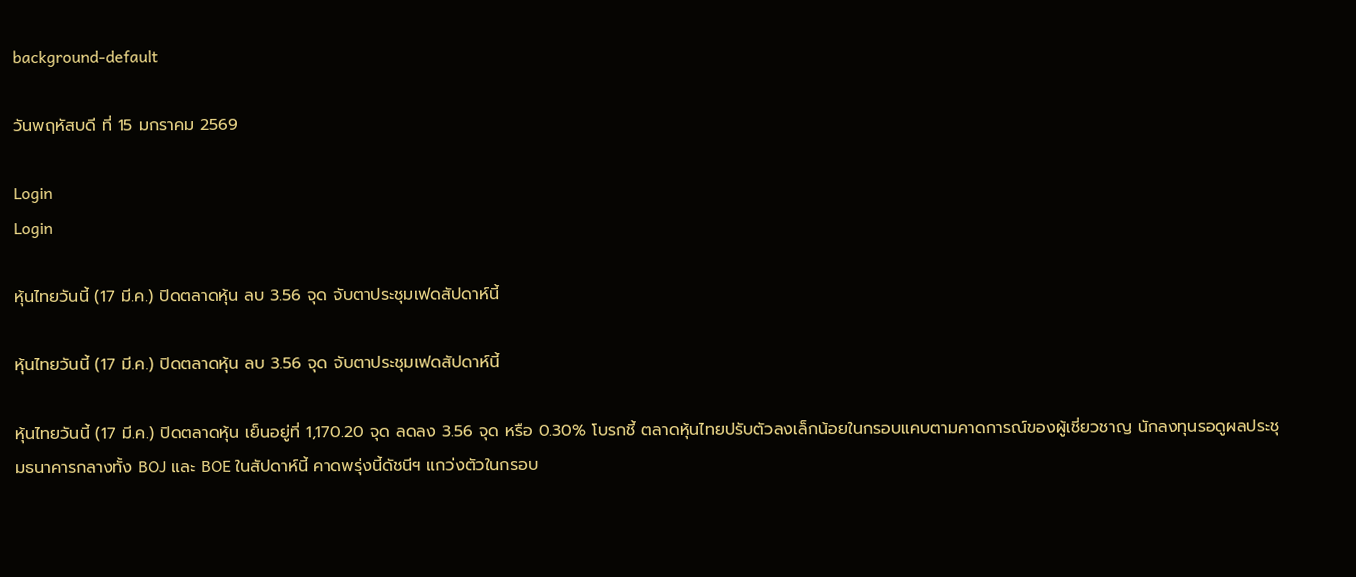background-default

วันพฤหัสบดี ที่ 15 มกราคม 2569

Login
Login

หุ้นไทยวันนี้ (17 มี.ค.) ปิดตลาดหุ้น ลบ 3.56 จุด จับตาประชุมเฟดสัปดาห์นี้

หุ้นไทยวันนี้ (17 มี.ค.) ปิดตลาดหุ้น ลบ 3.56 จุด จับตาประชุมเฟดสัปดาห์นี้

หุ้นไทยวันนี้ (17 มี.ค.) ปิดตลาดหุ้น เย็นอยู่ที่ 1,170.20 จุด ลดลง 3.56 จุด หรือ 0.30% โบรกชี้ ตลาดหุ้นไทยปรับตัวลงเล็กน้อยในกรอบแคบตามคาดการณ์ของผู้เชี่ยวชาญ นักลงทุนรอดูผลประชุมธนาคารกลางทั้ง BOJ และ BOE ในสัปดาห์นี้ คาดพรุ่งนี้ดัชนีฯ แกว่งตัวในกรอบ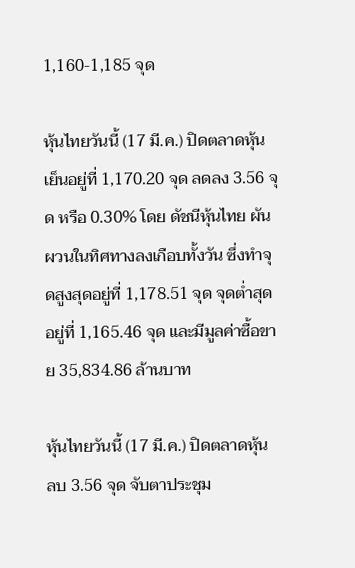1,160-1,185 จุด

หุ้นไทยวันนี้ (17 มี.ค.) ปิดตลาดหุ้นเย็นอยู่ที่ 1,170.20 จุด ลดลง 3.56 จุด หรือ 0.30% โดย ดัชนีหุ้นไทย ผันผวนในทิศทางลงเกือบทั้งวัน ซึ่งทำจุดสูงสุดอยู่ที่ 1,178.51 จุด จุดต่ำสุดอยู่ที่ 1,165.46 จุด และมีมูลค่าซื้อขาย 35,834.86 ล้านบาท

หุ้นไทยวันนี้ (17 มี.ค.) ปิดตลาดหุ้น ลบ 3.56 จุด จับตาประชุม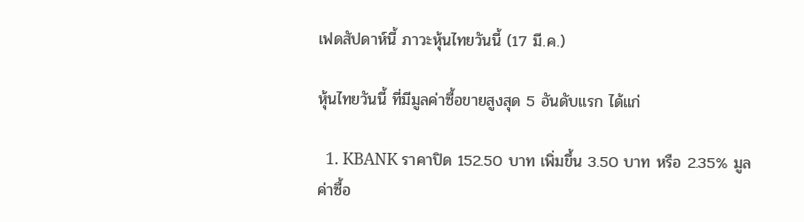เฟดสัปดาห์นี้ ภาวะหุ้นไทยวันนี้ (17 มี.ค.)

หุ้นไทยวันนี้ ที่มีมูลค่าซื้อขายสูงสุด 5 อันดับแรก ได้แก่

  1. KBANK ราคาปิด 152.50 บาท เพิ่มขึ้น 3.50 บาท หรือ 2.35% มูลค่าซื้อ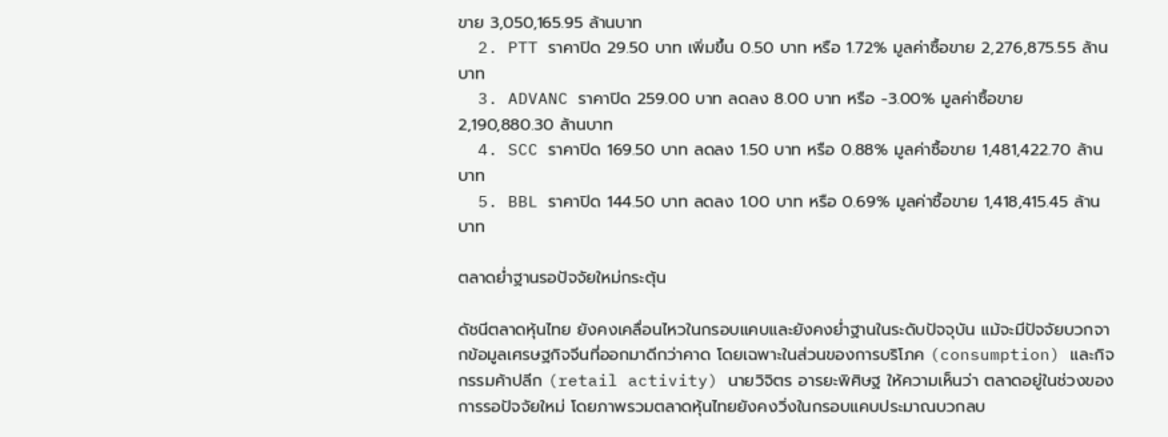ขาย 3,050,165.95 ล้านบาท
  2. PTT ราคาปิด 29.50 บาท เพิ่มขึ้น 0.50 บาท หรือ 1.72% มูลค่าซื้อขาย 2,276,875.55 ล้านบาท
  3. ADVANC ราคาปิด 259.00 บาท ลดลง 8.00 บาท หรือ -3.00% มูลค่าซื้อขาย 2,190,880.30 ล้านบาท
  4. SCC ราคาปิด 169.50 บาท ลดลง 1.50 บาท หรือ 0.88% มูลค่าซื้อขาย 1,481,422.70 ล้านบาท
  5. BBL ราคาปิด 144.50 บาท ลดลง 1.00 บาท หรือ 0.69% มูลค่าซื้อขาย 1,418,415.45 ล้านบาท

ตลาดย่ำฐานรอปัจจัยใหม่กระตุ้น

ดัชนีตลาดหุ้นไทย ยังคงเคลื่อนไหวในกรอบแคบและยังคงย่ำฐานในระดับปัจจุบัน แม้จะมีปัจจัยบวกจากข้อมูลเศรษฐกิจจีนที่ออกมาดีกว่าคาด โดยเฉพาะในส่วนของการบริโภค (consumption) และกิจกรรมค้าปลีก (retail activity) นายวิจิตร อารยะพิศิษฐ ให้ความเห็นว่า ตลาดอยู่ในช่วงของการรอปัจจัยใหม่ โดยภาพรวมตลาดหุ้นไทยยังคงวิ่งในกรอบแคบประมาณบวกลบ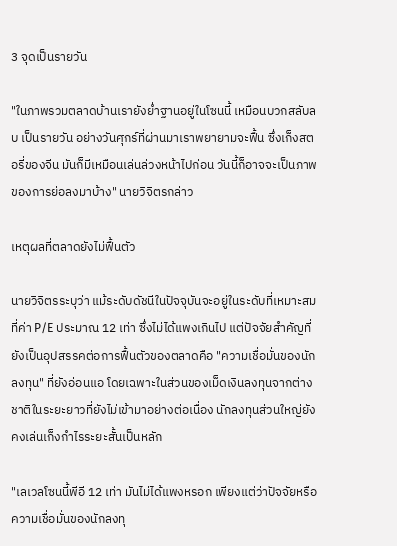3 จุดเป็นรายวัน

"ในภาพรวมตลาดบ้านเรายังย่ำฐานอยู่ในโซนนี้ เหมือนบวกสลับลบ เป็นรายวัน อย่างวันศุกร์ที่ผ่านมาเราพยายามจะฟื้น ซึ่งเก็งสตอรี่ของจีน มันก็มีเหมือนเล่นล่วงหน้าไปก่อน วันนี้ก็อาจจะเป็นภาพของการย่อลงมาบ้าง" นายวิจิตรกล่าว

เหตุผลที่ตลาดยังไม่ฟื้นตัว

นายวิจิตรระบุว่า แม้ระดับดัชนีในปัจจุบันจะอยู่ในระดับที่เหมาะสมที่ค่า P/E ประมาณ 12 เท่า ซึ่งไม่ได้แพงเกินไป แต่ปัจจัยสำคัญที่ยังเป็นอุปสรรคต่อการฟื้นตัวของตลาดคือ "ความเชื่อมั่นของนักลงทุน" ที่ยังอ่อนแอ โดยเฉพาะในส่วนของเม็ดเงินลงทุนจากต่างชาติในระยะยาวที่ยังไม่เข้ามาอย่างต่อเนื่อง นักลงทุนส่วนใหญ่ยังคงเล่นเก็งกำไรระยะสั้นเป็นหลัก

"เลเวลโซนนี้พีอี 12 เท่า มันไม่ได้แพงหรอก เพียงแต่ว่าปัจจัยหรือความเชื่อมั่นของนักลงทุ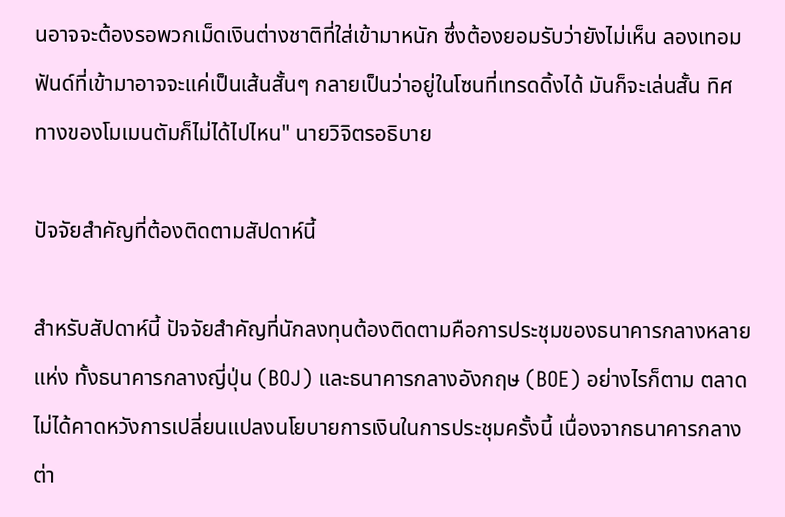นอาจจะต้องรอพวกเม็ดเงินต่างชาติที่ใส่เข้ามาหนัก ซึ่งต้องยอมรับว่ายังไม่เห็น ลองเทอมฟันด์ที่เข้ามาอาจจะแค่เป็นเส้นสั้นๆ กลายเป็นว่าอยู่ในโซนที่เทรดดิ้งได้ มันก็จะเล่นสั้น ทิศทางของโมเมนตัมก็ไม่ได้ไปไหน" นายวิจิตรอธิบาย

ปัจจัยสำคัญที่ต้องติดตามสัปดาห์นี้

สำหรับสัปดาห์นี้ ปัจจัยสำคัญที่นักลงทุนต้องติดตามคือการประชุมของธนาคารกลางหลายแห่ง ทั้งธนาคารกลางญี่ปุ่น (BOJ) และธนาคารกลางอังกฤษ (BOE) อย่างไรก็ตาม ตลาดไม่ได้คาดหวังการเปลี่ยนแปลงนโยบายการเงินในการประชุมครั้งนี้ เนื่องจากธนาคารกลางต่า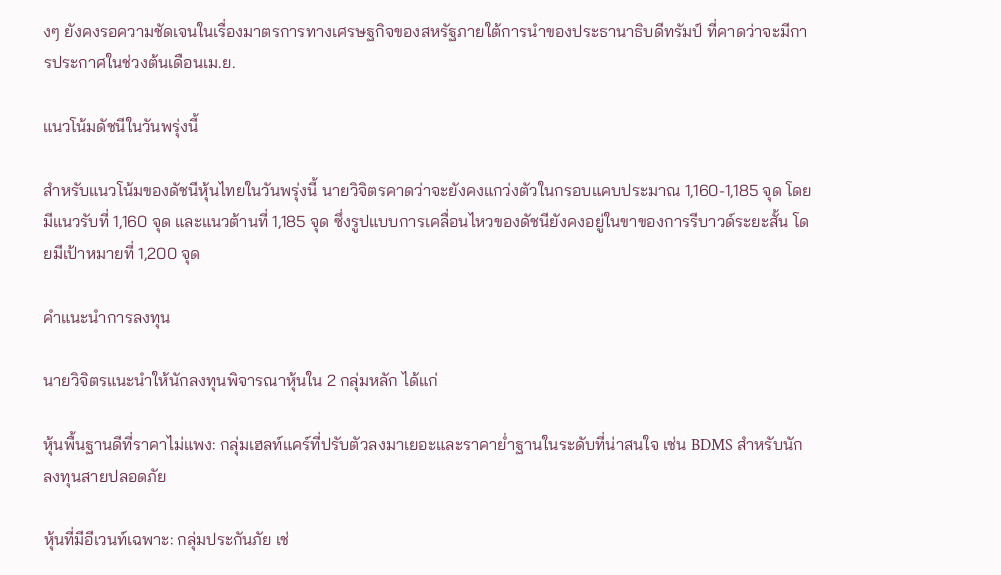งๆ ยังคงรอความชัดเจนในเรื่องมาตรการทางเศรษฐกิจของสหรัฐภายใต้การนำของประธานาธิบดีทรัมป์ ที่คาดว่าจะมีการประกาศในช่วงต้นเดือนเม.ย.

แนวโน้มดัชนีในวันพรุ่งนี้

สำหรับแนวโน้มของดัชนีหุ้นไทยในวันพรุ่งนี้ นายวิจิตรคาดว่าจะยังคงแกว่งตัวในกรอบแคบประมาณ 1,160-1,185 จุด โดยมีแนวรับที่ 1,160 จุด และแนวต้านที่ 1,185 จุด ซึ่งรูปแบบการเคลื่อนไหวของดัชนียังคงอยู่ในขาของการรีบาวด์ระยะสั้น โดยมีเป้าหมายที่ 1,200 จุด

คำแนะนำการลงทุน

นายวิจิตรแนะนำให้นักลงทุนพิจารณาหุ้นใน 2 กลุ่มหลัก ได้แก่

หุ้นพื้นฐานดีที่ราคาไม่แพง: กลุ่มเฮลท์แคร์ที่ปรับตัวลงมาเยอะและราคาย่ำฐานในระดับที่น่าสนใจ เช่น BDMS สำหรับนักลงทุนสายปลอดภัย

หุ้นที่มีอีเวนท์เฉพาะ: กลุ่มประกันภัย เช่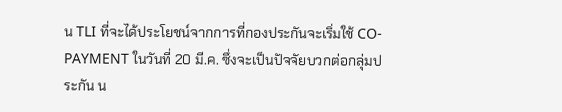น TLI ที่จะได้ประโยชน์จากการที่กองประกันจะเริ่มใช้ CO-PAYMENT ในวันที่ 20 มี.ค. ซึ่งจะเป็นปัจจัยบวกต่อกลุ่มประกัน น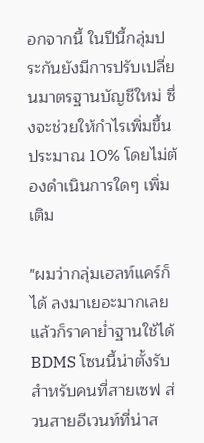อกจากนี้ ในปีนี้กลุ่มประกันยังมีการปรับเปลี่ยนมาตรฐานบัญชีใหม่ ซึ่งจะช่วยให้กำไรเพิ่มขึ้นประมาณ 10% โดยไม่ต้องดำเนินการใดๆ เพิ่มเติม

"ผมว่ากลุ่มเฮลท์แคร์ก็ได้ ลงมาเยอะมากเลย แล้วก็ราคาย่ำฐานใช้ได้ BDMS โซนนี้น่าตั้งรับสำหรับคนที่สายเซฟ ส่วนสายอีเวนท์ที่น่าส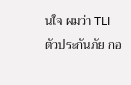นใจ ผมว่า TLI ตัวประกันภัย กอ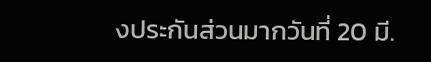งประกันส่วนมากวันที่ 20 มี.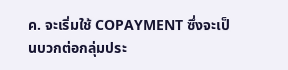ค. จะเริ่มใช้ COPAYMENT ซึ่งจะเป็นบวกต่อกลุ่มประ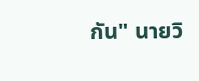กัน" นายวิ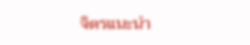จิตรแนะนำ